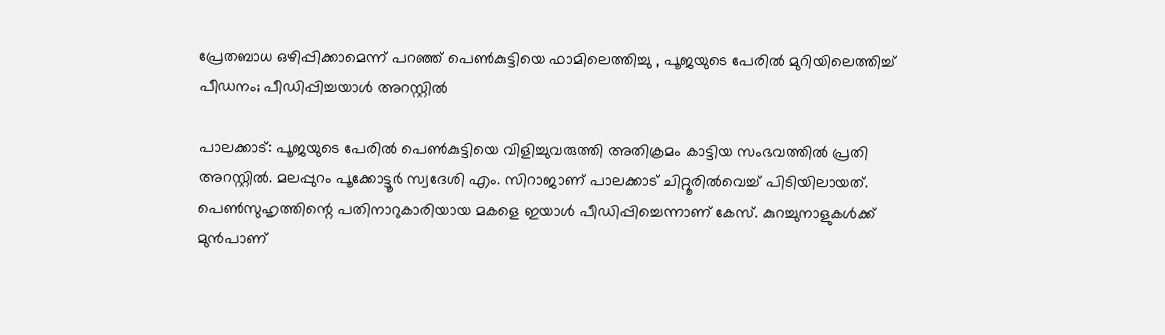പ്രേതബാധ ഒഴിപ്പിക്കാമെന്ന് പറഞ്ഞ് പെൺകുട്ടിയെ ഫാമിലെത്തിച്ചു , പൂജയുടെ പേരിൽ മുറിയിലെത്തിച്ച് പീഡനം; പീഡിപ്പിച്ചയാൾ അറസ്റ്റിൽ

പാലക്കാട്: പൂജയുടെ പേരിൽ പെൺകുട്ടിയെ വിളിച്ചുവരുത്തി അതിക്രമം കാട്ടിയ സംഭവത്തിൽ പ്രതി അറസ്റ്റിൽ. മലപ്പുറം പൂക്കോട്ടൂർ സ്വദേശി എം. സിറാജാണ് പാലക്കാട് ചിറ്റൂരിൽവെച്ച് പിടിയിലായത്. പെൺസുഹൃത്തിന്റെ പതിനാറുകാരിയായ മകളെ ഇയാൾ പീഡിപ്പിച്ചെന്നാണ് കേസ്. കുറച്ചുനാളുകൾക്ക് മുൻപാണ്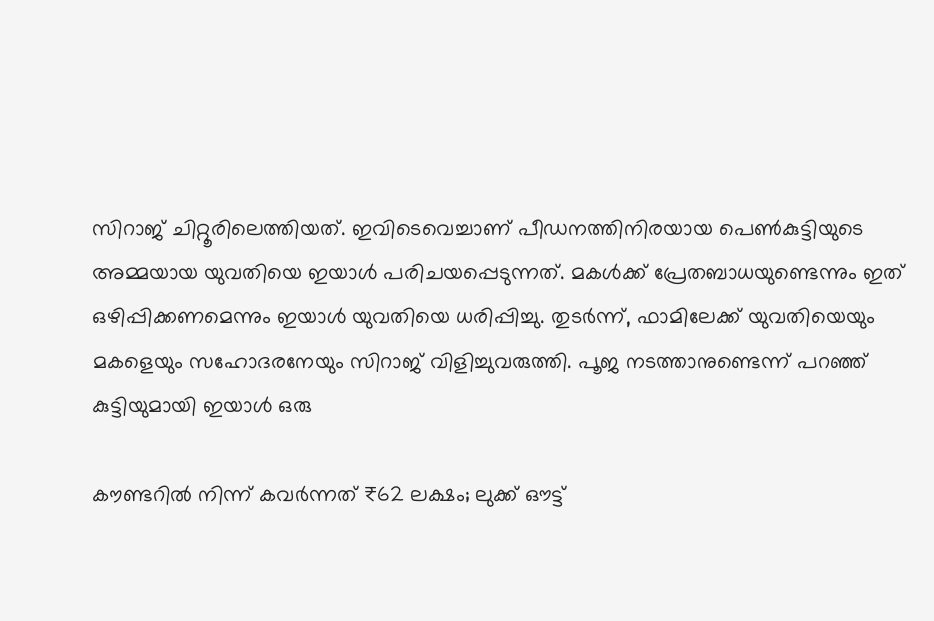സിറാജ് ചിറ്റൂരിലെത്തിയത്. ഇവിടെവെച്ചാണ് പീഡനത്തിനിരയായ പെൺകുട്ടിയുടെ അമ്മയായ യുവതിയെ ഇയാൾ പരിചയപ്പെടുന്നത്. മകൾക്ക് പ്രേതബാധയുണ്ടെന്നും ഇത് ഒഴിപ്പിക്കണമെന്നും ഇയാൾ യുവതിയെ ധരിപ്പിച്ചു. തുടർന്ന്, ഫാമിലേക്ക് യുവതിയെയും മകളെയും സഹോദരനേയും സിറാജ് വിളിച്ചുവരുത്തി. പൂജ നടത്താനുണ്ടെന്ന് പറഞ്ഞ് കുട്ടിയുമായി ഇയാൾ ഒരു

കൗണ്ടറിൽ നിന്ന് കവർന്നത് ₹62 ലക്ഷം; ലുക്ക് ഔട്ട്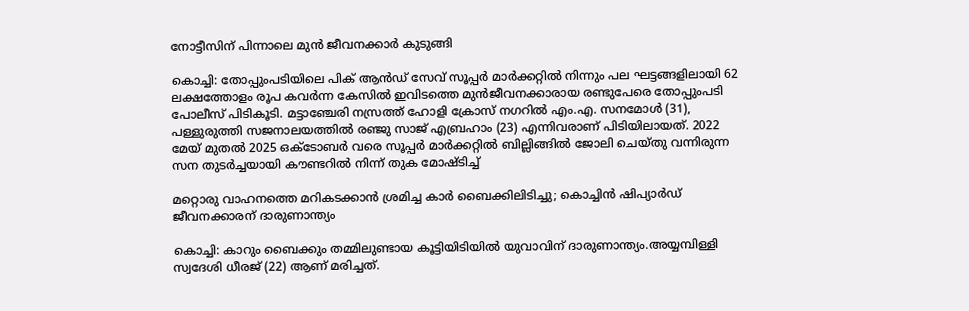നോട്ടീസിന് പിന്നാലെ മുൻ ജീവനക്കാർ കുടുങ്ങി

കൊച്ചി: തോപ്പുംപടിയിലെ പിക് ആൻഡ് സേവ് സൂപ്പർ മാർക്കറ്റിൽ നിന്നും പല ഘട്ടങ്ങളിലായി 62 ലക്ഷത്തോളം രൂപ കവർന്ന കേസിൽ ഇവിടത്തെ മുൻജീവനക്കാരായ രണ്ടുപേരെ തോപ്പുംപടി പോലീസ് പിടികൂടി. മട്ടാഞ്ചേരി നസ്രത്ത് ഹോളി ക്രോസ് നഗറിൽ എം.എ. സനമോൾ (31), പള്ളുരുത്തി സജനാലയത്തിൽ രഞ്ജു സാജ് എബ്രഹാം (23) എന്നിവരാണ് പിടിയിലായത്. 2022 മേയ് മുതൽ 2025 ഒക്ടോബർ വരെ സൂപ്പർ മാർക്കറ്റിൽ ബില്ലിങ്ങിൽ ജോലി ചെയ്തു വന്നിരുന്ന സന തുടർച്ചയായി കൗണ്ടറിൽ നിന്ന് തുക മോഷ്ടിച്ച്

മറ്റൊരു വാഹനത്തെ മറികടക്കാൻ ശ്രമിച്ച കാർ ബൈക്കിലിടിച്ചു; കൊച്ചിൻ ഷിപ്യാർഡ് ജീവനക്കാരന് ദാരുണാന്ത്യം

കൊച്ചി: കാറും ബൈക്കും തമ്മിലുണ്ടായ കൂട്ടിയിടിയിൽ യുവാവിന് ദാരുണാന്ത്യം.അയ്യമ്പിള്ളി സ്വദേശി ധീരജ് (22) ആണ് മരിച്ചത്.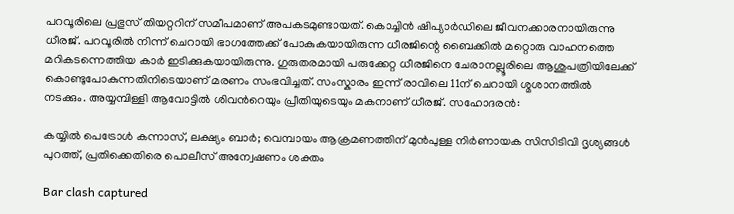പറവൂരിലെ പ്രഭുസ് തിയറ്ററിന് സമീപമാണ് അപകടമുണ്ടായത്. കൊച്ചിൻ ഷിപ്യാർഡിലെ ജീവനക്കാരനായിരുന്നു ധീരജ്. പറവൂരിൽ നിന്ന് ചെറായി ഭാഗത്തേക്ക് പോകുകയായിരുന്ന ധീരജിന്റെ ബൈക്കിൽ മറ്റൊരു വാഹനത്തെ മറികടന്നെത്തിയ കാർ ഇടിക്കുകയായിരുന്നു. ഗുരുതരമായി പരുക്കേറ്റ ധീരജിനെ ചേരാനല്ലൂരിലെ ആശുപത്രിയിലേക്ക് കൊണ്ടുപോകുന്നതിനിടെയാണ് മരണം സംഭവിച്ചത്. സംസ്കാരം ഇന്ന് രാവിലെ 11ന് ചെറായി ശ്മശാനത്തിൽ നടക്കും. അയ്യമ്പിള്ളി ആവോട്ടിൽ ശിവന്‍റെയും പ്രീതിയുടെയും മകനാണ് ധീരജ്. സഹോദരൻ:

കയ്യിൽ പെട്രോൾ കന്നാസ്, ലക്ഷ്യം ബാർ; വെമ്പായം ആക്രമണത്തിന് മുൻപുള്ള നിർണായക സിസിടിവി ദൃശ്യങ്ങൾ പുറത്ത്, പ്രതിക്കെതിരെ പൊലീസ് അന്വേഷണം ശക്തം

Bar clash captured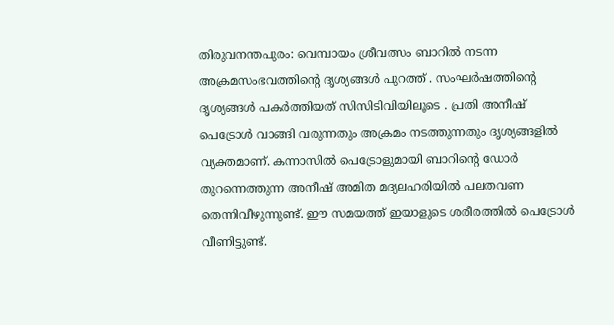തിരുവനന്തപുരം: വെമ്പായം ശ്രീവത്സം ബാറിൽ നടന്ന അക്രമസംഭവത്തിന്റെ ദൃശ്യങ്ങൾ പുറത്ത് . സംഘർഷത്തിന്റെ ദൃശ്യങ്ങൾ പകർത്തിയത് സിസിടിവിയിലൂടെ . പ്രതി അനീഷ് പെട്രോൾ വാങ്ങി വരുന്നതും അക്രമം നടത്തുന്നതും ദൃശ്യങ്ങളിൽ വ്യക്തമാണ്. കന്നാസിൽ പെട്രോളുമായി ബാറിന്റെ ഡോർ തുറന്നെത്തുന്ന അനീഷ് അമിത മദ്യലഹരിയിൽ പലതവണ തെന്നിവീഴുന്നുണ്ട്. ഈ സമയത്ത് ഇയാളുടെ ശരീരത്തിൽ പെട്രോൾ വീണിട്ടുണ്ട്.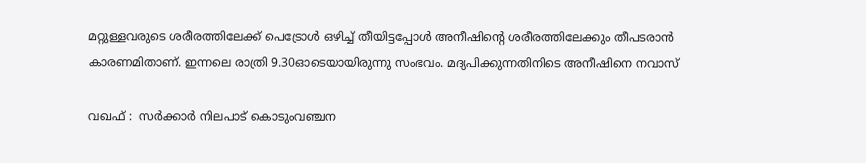മറ്റുള്ളവരുടെ ശരീരത്തിലേക്ക് പെട്രോൾ ഒഴിച്ച് തീയിട്ടപ്പോൾ അനീഷിന്റെ ശരീരത്തിലേക്കും തീപടരാൻ കാരണമിതാണ്. ഇന്നലെ രാത്രി 9.30ഓടെയായിരുന്നു സംഭവം. മദ്യപിക്കുന്നതിനിടെ അനീഷിനെ നവാസ്

വഖഫ് :  സർക്കാർ നിലപാട് കൊടുംവഞ്ചന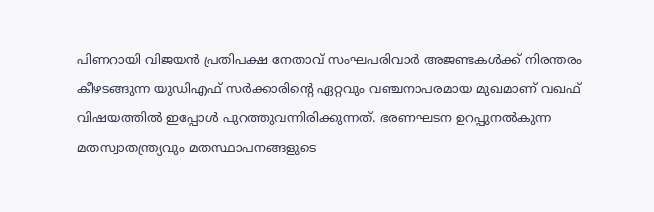പിണറായി വിജയൻ പ്രതിപക്ഷ നേതാവ്‌ സംഘപരിവാർ അജണ്ടകൾക്ക് നിരന്തരം കീഴടങ്ങുന്ന യുഡിഎഫ് സർക്കാരിന്റെ ഏറ്റവും വഞ്ചനാപരമായ മുഖമാണ് വഖഫ് വിഷയത്തിൽ ഇപ്പോൾ പുറത്തുവന്നിരിക്കുന്നത്. ഭരണഘടന ഉറപ്പുനൽകുന്ന മതസ്വാതന്ത്ര്യവും മതസ്ഥാപനങ്ങളുടെ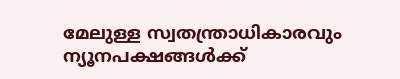മേലുള്ള സ്വതന്ത്രാധികാരവും ന്യൂനപക്ഷങ്ങൾക്ക്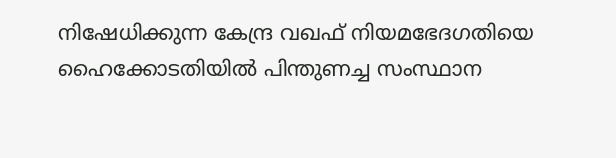നിഷേധിക്കുന്ന കേന്ദ്ര വഖഫ് നിയമഭേദഗതിയെ ഹൈക്കോടതിയിൽ പിന്തുണച്ച സംസ്ഥാന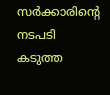സർക്കാരിന്റെ നടപടി കടുത്ത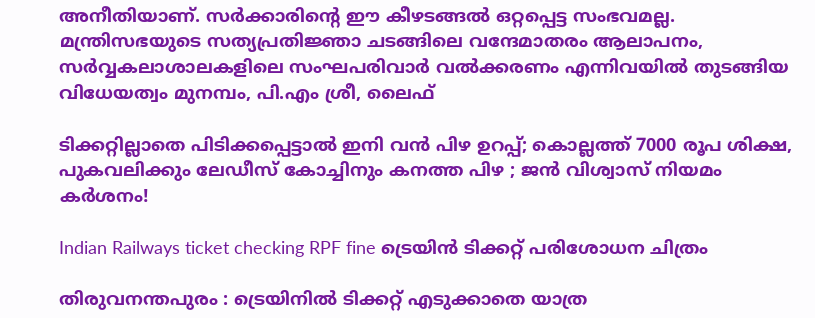അനീതിയാണ്. സർക്കാരിന്റെ ഈ കീഴടങ്ങൽ ഒറ്റപ്പെട്ട സംഭവമല്ല. മന്ത്രിസഭയുടെ സത്യപ്രതിജ്ഞാ ചടങ്ങിലെ വന്ദേമാതരം ആലാപനം, സർവ്വകലാശാലകളിലെ സംഘപരിവാർ വൽക്കരണം എന്നിവയിൽ തുടങ്ങിയ വിധേയത്വം മുനമ്പം, പി.എം ശ്രീ, ലൈഫ്

ടിക്കറ്റില്ലാതെ പിടിക്കപ്പെട്ടാൽ ഇനി വൻ പിഴ ഉറപ്പ്; കൊല്ലത്ത് 7000 രൂപ ശിക്ഷ, പുകവലിക്കും ലേഡീസ് കോച്ചിനും കനത്ത പിഴ ; ജൻ വിശ്വാസ് നിയമം കർശനം!

Indian Railways ticket checking RPF fine ട്രെയിൻ ടിക്കറ്റ് പരിശോധന ചിത്രം

തിരുവനന്തപുരം : ട്രെയിനിൽ ടിക്കറ്റ് എടുക്കാതെ യാത്ര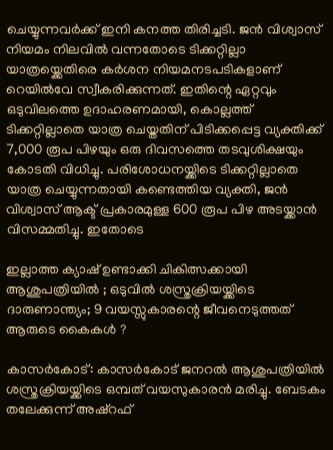ചെയ്യുന്നവർക്ക് ഇനി കനത്ത തിരിച്ചടി. ജൻ വിശ്വാസ് നിയമം നിലവിൽ വന്നതോടെ ടിക്കറ്റില്ലാ യാത്രയ്ക്കെതിരെ കർശന നിയമനടപടികളാണ് റെയിൽവേ സ്വീകരിക്കുന്നത്. ഇതിന്റെ ഏറ്റവും ഒടുവിലത്തെ ഉദാഹരണമായി, കൊല്ലത്ത് ടിക്കറ്റില്ലാതെ യാത്ര ചെയ്തതിന് പിടിക്കപ്പെട്ട വ്യക്തിക്ക് 7,000 രൂപ പിഴയും ഒരു ദിവസത്തെ തടവുശിക്ഷയും കോടതി വിധിച്ചു. പരിശോധനയ്ക്കിടെ ടിക്കറ്റില്ലാതെ യാത്ര ചെയ്യുന്നതായി കണ്ടെത്തിയ വ്യക്തി, ജൻ വിശ്വാസ് ആക്ട് പ്രകാരമുള്ള 600 രൂപ പിഴ അടയ്ക്കാൻ വിസമ്മതിച്ചു. ഇതോടെ

ഇല്ലാത്ത ക്യാഷ് ഉണ്ടാക്കി ചികിത്സക്കായി ആശുപത്രിയിൽ ; ഒടുവിൽ ശസ്ത്രക്രിയയ്ക്കിടെ ദാരുണാന്ത്യം; 9 വയസ്സുകാരന്റെ ജീവനെടുത്തത് ആരുടെ കൈകൾ ?

കാസർകോട്: കാസർകോട് ജനറൽ ആശുപത്രിയിൽ ശസ്ത്രക്രിയയ്ക്കിടെ ഒമ്പത് വയസുകാരൻ മരിച്ചു. ബേടകം തലേക്കുന്ന് അഷ്റഫ്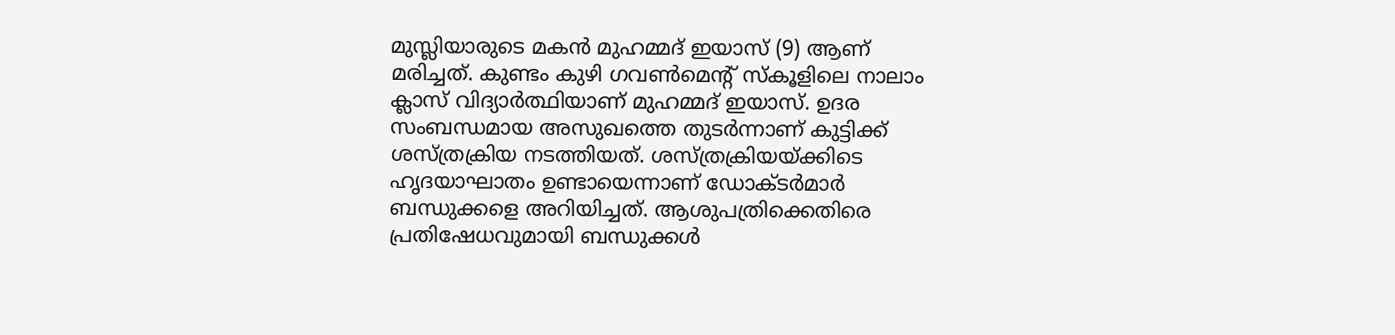മുസ്ലിയാരുടെ മകൻ മുഹമ്മദ് ഇയാസ് (9) ആണ് മരിച്ചത്. കുണ്ടം കുഴി ഗവൺമെന്റ് സ്‌കൂളിലെ നാലാം ക്ലാസ് വിദ്യാർത്ഥിയാണ് മുഹമ്മദ് ഇയാസ്. ഉദര സംബന്ധമായ അസുഖത്തെ തുടർന്നാണ് കുട്ടിക്ക് ശസ്ത്രക്രിയ നടത്തിയത്. ശസ്ത്രക്രിയയ്ക്കിടെ ഹൃദയാഘാതം ഉണ്ടായെന്നാണ് ഡോക്ടർമാർ ബന്ധുക്കളെ അറിയിച്ചത്. ആശുപത്രിക്കെതിരെ പ്രതിഷേധവുമായി ബന്ധുക്കൾ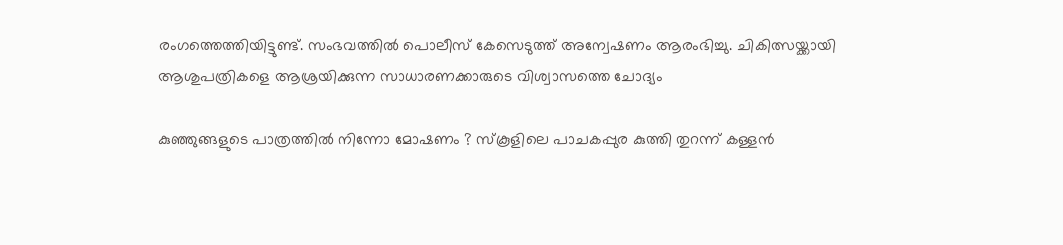രംഗത്തെത്തിയിട്ടുണ്ട്. സംഭവത്തിൽ പൊലീസ് കേസെടുത്ത് അന്വേഷണം ആരംഭിച്ചു. ചികിത്സയ്ക്കായി ആശുപത്രികളെ ആശ്രയിക്കുന്ന സാധാരണക്കാരുടെ വിശ്വാസത്തെ ചോദ്യം

കുഞ്ഞുങ്ങളുടെ പാത്രത്തിൽ നിന്നോ മോഷണം ? സ്കൂളിലെ പാചകപ്പുര കുത്തി തുറന്ന് കള്ളൻ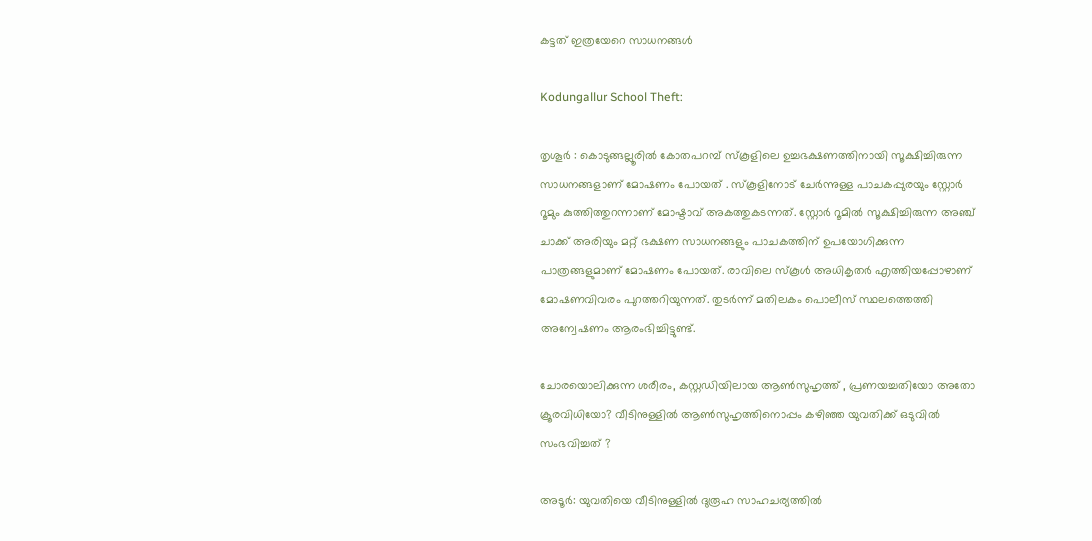കട്ടത് ഇത്രയേറെ സാധനങ്ങൾ

Kodungallur School Theft:

തൃശൂർ : കൊടുങ്ങല്ലൂരിൽ കോതപറമ്പ് സ്കൂളിലെ ഉച്ചഭക്ഷണത്തിനായി സൂക്ഷിച്ചിരുന്ന സാധനങ്ങളാണ് മോഷണം പോയത് . സ്കൂളിനോട് ചേർന്നുള്ള പാചകപ്പുരയും സ്റ്റോർ റൂമും കുത്തിത്തുറന്നാണ് മോഷ്ടാവ് അകത്തുകടന്നത്. സ്റ്റോർ റൂമിൽ സൂക്ഷിച്ചിരുന്ന അഞ്ച് ചാക്ക് അരിയും മറ്റ് ഭക്ഷണ സാധനങ്ങളും പാചകത്തിന് ഉപയോഗിക്കുന്ന പാത്രങ്ങളുമാണ് മോഷണം പോയത്. രാവിലെ സ്കൂൾ അധികൃതർ എത്തിയപ്പോഴാണ് മോഷണവിവരം പുറത്തറിയുന്നത്. തുടർന്ന് മതിലകം പൊലീസ് സ്ഥലത്തെത്തി അന്വേഷണം ആരംഭിച്ചിട്ടുണ്ട്.

ചോരയൊലിക്കുന്ന ശരീരം, കസ്റ്റഡിയിലായ ആൺസുഹൃത്ത് , പ്രണയച്ചതിയോ അതോ ക്രൂരവിധിയോ? വീടിനുള്ളിൽ ആൺസുഹൃത്തിനൊപ്പം കഴിഞ്ഞ യുവതിക്ക് ഒടുവിൽ സംഭവിച്ചത് ?

അടൂർ: യുവതിയെ വീടിനുള്ളിൽ ദുരൂഹ സാഹചര്യത്തിൽ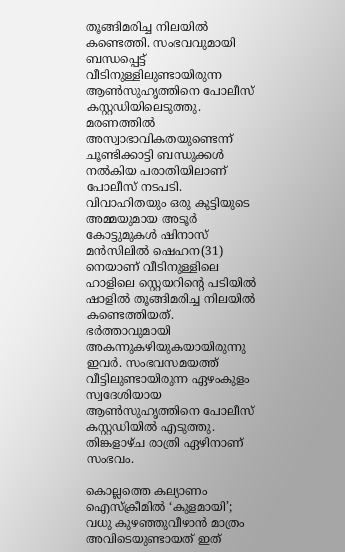തൂങ്ങിമരിച്ച നിലയിൽ കണ്ടെത്തി. സംഭവവുമായി ബന്ധപ്പെട്ട് വീടിനുള്ളിലുണ്ടായിരുന്ന ആൺസുഹൃത്തിനെ പോലീസ് കസ്റ്റഡിയിലെടുത്തു. മരണത്തിൽ അസ്വാഭാവികതയുണ്ടെന്ന് ചൂണ്ടിക്കാട്ടി ബന്ധുക്കൾ നൽകിയ പരാതിയിലാണ് പോലീസ് നടപടി. വിവാഹിതയും ഒരു കുട്ടിയുടെ അമ്മയുമായ അടൂർ കോട്ടുമുകൾ ഷിനാസ് മൻസിലിൽ ഷെഹന(31) നെയാണ് വീടിനുള്ളിലെ ഹാളിലെ സ്റ്റെയറിന്റെ പടിയിൽ ഷാളിൽ തൂങ്ങിമരിച്ച നിലയിൽ കണ്ടെത്തിയത്. ഭർത്താവുമായി അകന്നുകഴിയുകയായിരുന്നു ഇവർ. സംഭവസമയത്ത് വീട്ടിലുണ്ടായിരുന്ന ഏഴംകുളം സ്വദേശിയായ ആൺസുഹൃത്തിനെ പോലീസ് കസ്റ്റഡിയിൽ എടുത്തു. തിങ്കളാഴ്‌ച രാത്രി ഏഴിനാണ് സംഭവം.

കൊല്ലത്തെ കല്യാണം ഐസ്ക്രീമിൽ ‘കുളമായി’; വധു കുഴഞ്ഞുവീഴാൻ മാത്രം അവിടെയുണ്ടായത് ഇത്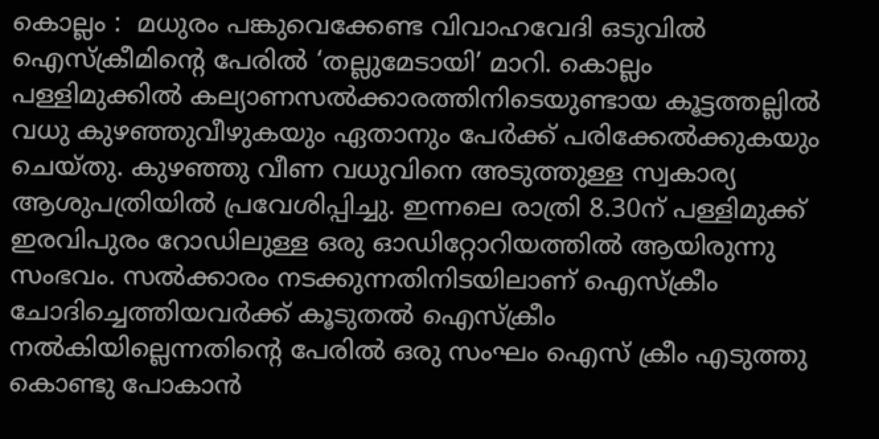കൊല്ലം :  മധുരം പങ്കുവെക്കേണ്ട വിവാഹവേദി ഒടുവിൽ ഐസ്ക്രീമിന്റെ പേരിൽ ‘തല്ലുമേടായി’ മാറി. കൊല്ലം പള്ളിമുക്കിൽ കല്യാണസൽക്കാരത്തിനിടെയുണ്ടായ കൂട്ടത്തല്ലിൽ വധു കുഴഞ്ഞുവീഴുകയും ഏതാനും പേർക്ക് പരിക്കേൽക്കുകയും ചെയ്തു. കുഴഞ്ഞു വീണ വധുവിനെ അടുത്തുള്ള സ്വകാര്യ ആശുപത്രിയിൽ പ്രവേശിപ്പിച്ചു. ഇന്നലെ രാത്രി 8.30ന് പള്ളിമുക്ക് ഇരവിപുരം റോഡിലുള്ള ഒരു ഒ‍ാഡിറ്റോറിയത്തിൽ ആയിരുന്നു സംഭവം. സൽക്കാരം നടക്കുന്നതിനിടയിലാണ് ഐസ്ക്രീം ചോദിച്ചെത്തിയവർക്ക് കൂടുതൽ ഐസ്ക്രീം നൽകിയില്ലെന്നതിന്റെ പേരിൽ ഒരു സംഘം ഐസ് ക്രീം എടുത്തു കൊണ്ടു പോകാൻ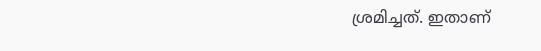ശ്രമിച്ചത്. ഇതാണ്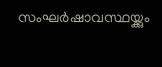സംഘർഷാവസ്ഥയ്ക്കും